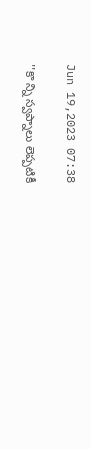Jun 19,2023 07:38

''కొ న్ని స్వప్నాలు లెప్పటికీ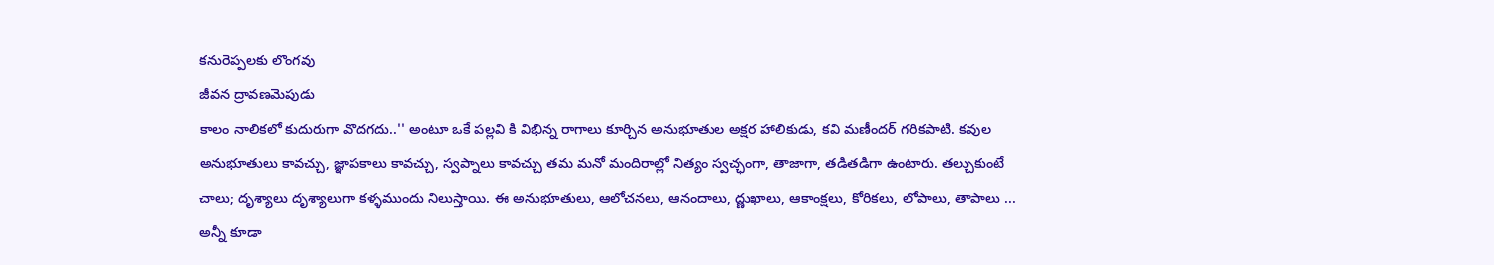కనురెప్పలకు లొంగవు
జీవన ద్రావణమెపుడు
కాలం నాలికలో కుదురుగా వొదగదు..'' అంటూ ఒకే పల్లవి కి విభిన్న రాగాలు కూర్చిన అనుభూతుల అక్షర హాలికుడు, కవి మణీందర్‌ గరికపాటి. కవుల అనుభూతులు కావచ్చు, జ్ఞాపకాలు కావచ్చు, స్వప్నాలు కావచ్చు తమ మనో మందిరాల్లో నిత్యం స్వచ్ఛంగా, తాజాగా, తడితడిగా ఉంటారు. తల్చుకుంటే చాలు; దృశ్యాలు దృశ్యాలుగా కళ్ళముందు నిలుస్తాయి. ఈ అనుభూతులు, ఆలోచనలు, ఆనందాలు, ద్ణుఖాలు, ఆకాంక్షలు, కోరికలు, లోపాలు, తాపాలు ... అన్నీ కూడా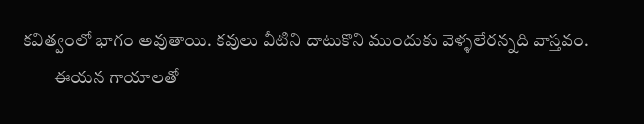కవిత్వంలో భాగం అవుతాయి. కవులు వీటిని దాటుకొని ముందుకు వెళ్ళలేరన్నది వాస్తవం.
         ఈయన గాయాలతో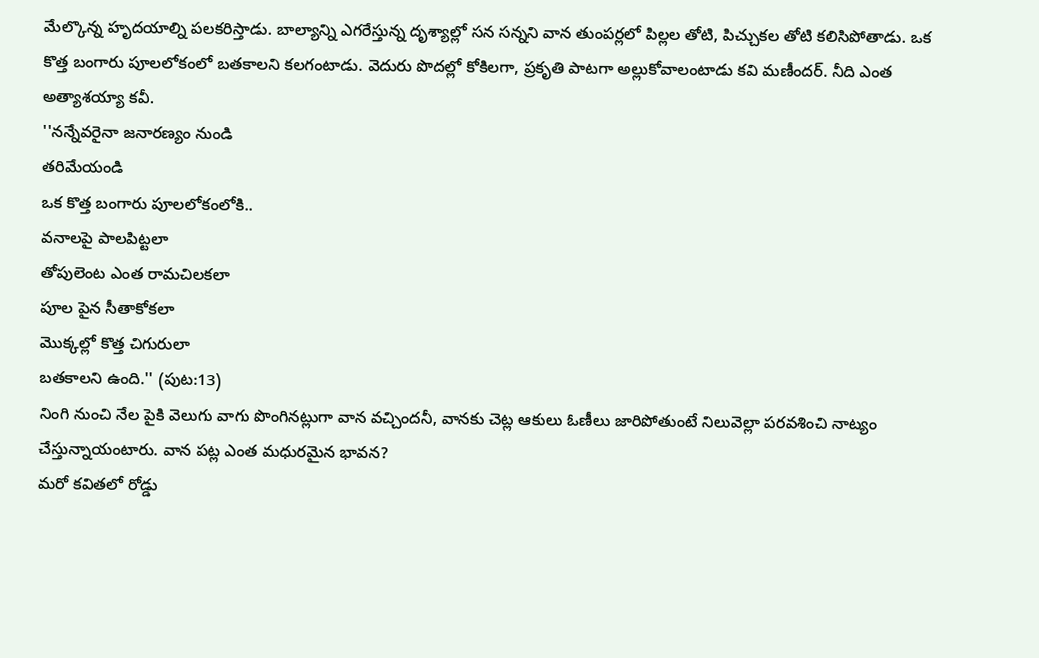మేల్కొన్న హృదయాల్ని పలకరిస్తాడు. బాల్యాన్ని ఎగరేస్తున్న దృశ్యాల్లో సన సన్నని వాన తుంపర్లలో పిల్లల తోటి, పిచ్చుకల తోటి కలిసిపోతాడు. ఒక కొత్త బంగారు పూలలోకంలో బతకాలని కలగంటాడు. వెదురు పొదల్లో కోకిలగా, ప్రకృతి పాటగా అల్లుకోవాలంటాడు కవి మణీందర్‌. నీది ఎంత అత్యాశయ్యా కవీ.
''నన్నేవరైనా జనారణ్యం నుండి
తరిమేయండి
ఒక కొత్త బంగారు పూలలోకంలోకి..
వనాలపై పాలపిట్టలా
తోపులెంట ఎంత రామచిలకలా
పూల పైన సీతాకోకలా
మొక్కల్లో కొత్త చిగురులా
బతకాలని ఉంది.'' (పుట:13)
నింగి నుంచి నేల పైకి వెలుగు వాగు పొంగినట్లుగా వాన వచ్చిందనీ, వానకు చెట్ల ఆకులు ఓణీలు జారిపోతుంటే నిలువెల్లా పరవశించి నాట్యం చేస్తున్నాయంటారు. వాన పట్ల ఎంత మధురమైన భావన?
మరో కవితలో రోడ్డు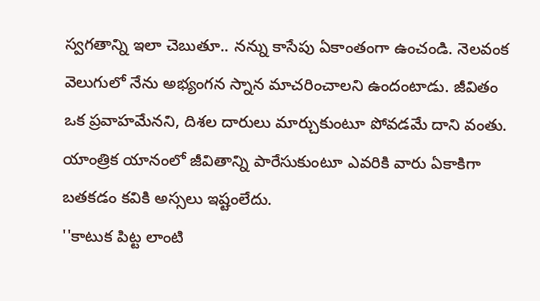స్వగతాన్ని ఇలా చెబుతూ.. నన్ను కాసేపు ఏకాంతంగా ఉంచండి. నెలవంక వెలుగులో నేను అభ్యంగన స్నాన మాచరించాలని ఉందంటాడు. జీవితం ఒక ప్రవాహమేనని, దిశల దారులు మార్చుకుంటూ పోవడమే దాని వంతు. యాంత్రిక యానంలో జీవితాన్ని పారేసుకుంటూ ఎవరికి వారు ఏకాకిగా బతకడం కవికి అస్సలు ఇష్టంలేదు.
''కాటుక పిట్ట లాంటి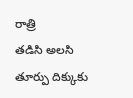రాత్రి
తడిసి అలసి
తూర్పు దిక్కుకు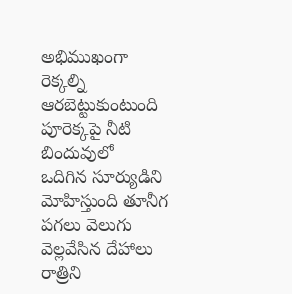అభిముఖంగా
రెక్కల్ని ఆరబెట్టుకుంటుంది
పూరెక్కపై నీటి బిందువులో
ఒదిగిన సూర్యుడిని
మోహిస్తుంది తూనీగ
పగలు వెలుగు వెల్లవేసిన దేహాలు
రాత్రిని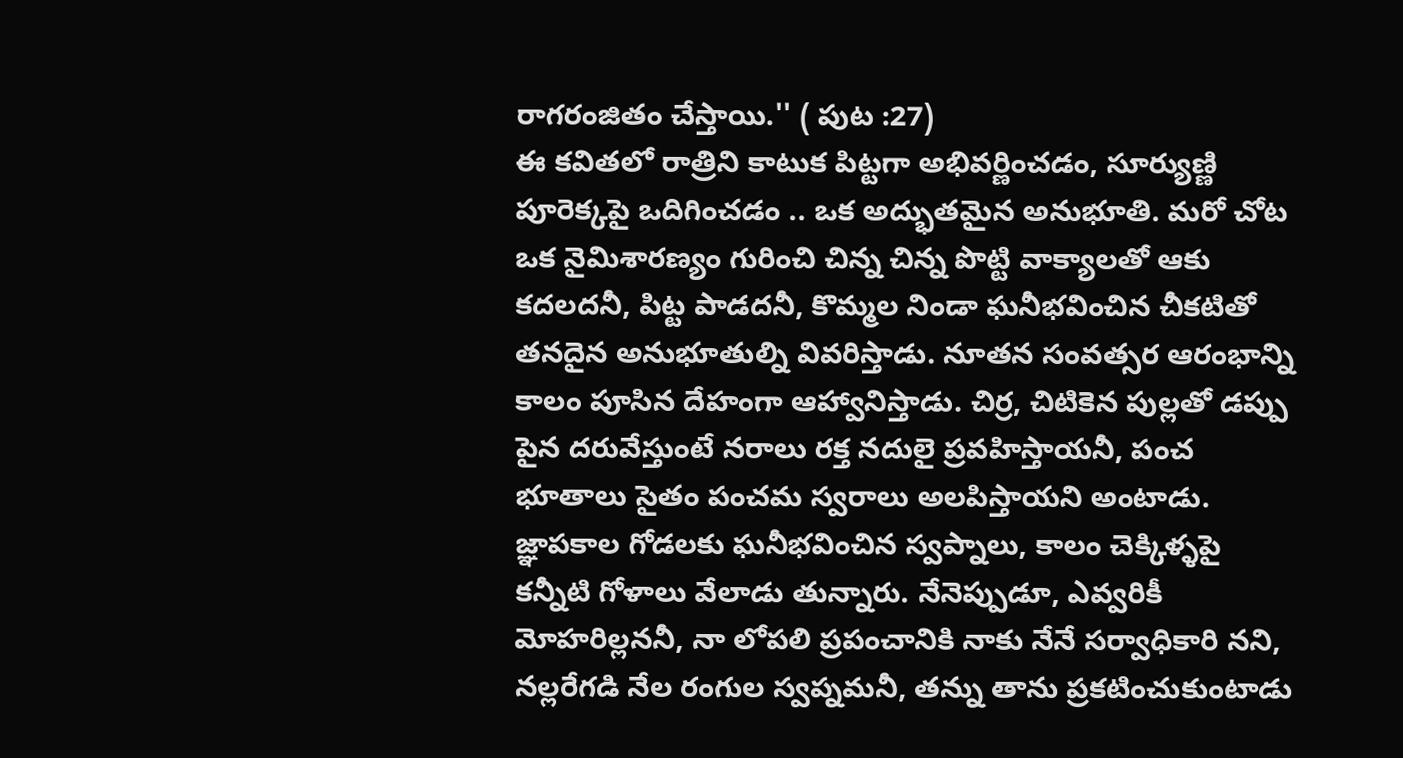రాగరంజితం చేస్తాయి.'' ( పుట :27)
ఈ కవితలో రాత్రిని కాటుక పిట్టగా అభివర్ణించడం, సూర్యుణ్ణి పూరెక్కపై ఒదిగించడం .. ఒక అద్భుతమైన అనుభూతి. మరో చోట ఒక నైమిశారణ్యం గురించి చిన్న చిన్న పొట్టి వాక్యాలతో ఆకు కదలదనీ, పిట్ట పాడదనీ, కొమ్మల నిండా ఘనీభవించిన చీకటితో తనదైన అనుభూతుల్ని వివరిస్తాడు. నూతన సంవత్సర ఆరంభాన్ని కాలం పూసిన దేహంగా ఆహ్వానిస్తాడు. చిర్ర, చిటికెన పుల్లతో డప్పు పైన దరువేస్తుంటే నరాలు రక్త నదులై ప్రవహిస్తాయనీ, పంచ భూతాలు సైతం పంచమ స్వరాలు అలపిస్తాయని అంటాడు.
జ్ఞాపకాల గోడలకు ఘనీభవించిన స్వప్నాలు, కాలం చెక్కిళ్ళపై కన్నీటి గోళాలు వేలాడు తున్నారు. నేనెప్పుడూ, ఎవ్వరికీ మోహరిల్లననీ, నా లోపలి ప్రపంచానికి నాకు నేనే సర్వాధికారి నని, నల్లరేగడి నేల రంగుల స్వప్నమనీ, తన్ను తాను ప్రకటించుకుంటాడు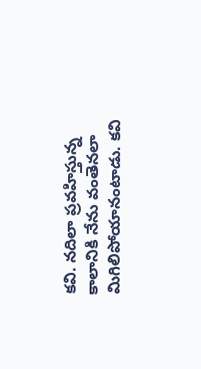కవి. నదిలా ప్రవహిస్తున్న కాలానికి నేను వంతెనలా మిగిలిపోయానంటాడు. కవి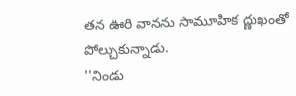తన ఊరి వానను సామూహిక ద్ణుఖంతో పోల్చుకున్నాడు.
''నిండు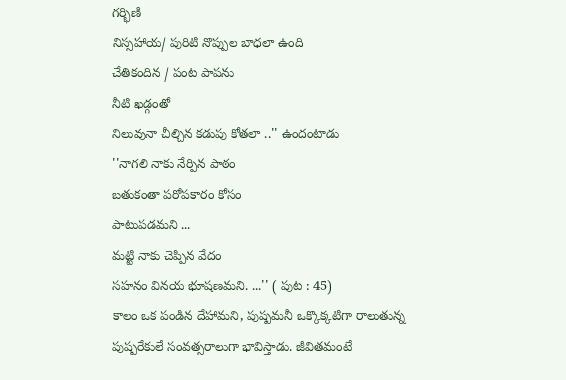గర్భిణి
నిస్సహాయ/ పురిటి నొప్పుల బాధలా ఉంది
చేతికందిన / పంట పాపను
నీటి ఖడ్గంతో
నిలువునా చీల్చిన కడుపు కోతలా ..'' ఉందంటాడు
''నాగలి నాకు నేర్పిన పాఠం
బతుకంతా పరోపకారం కోసం
పాటుపడమని ...
మట్టి నాకు చెప్పిన వేదం
సహనం వినయ భూషణమని. ...'' ( పుట : 45)
కాలం ఒక పండిన దేహామని, పుష్పమనీ ఒక్కొక్కటిగా రాలుతున్న పుష్పరేకులే సంవత్సరాలుగా భావిస్తాడు. జీవితమంటే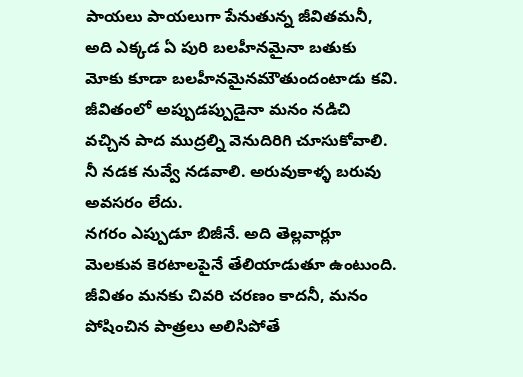పాయలు పాయలుగా పేనుతున్న జీవితమనీ, అది ఎక్కడ ఏ పురి బలహీనమైనా బతుకు మోకు కూడా బలహీనమైనమౌతుందంటాడు కవి.
జీవితంలో అప్పుడప్పుడైనా మనం నడిచి వచ్చిన పాద ముద్రల్ని వెనుదిరిగి చూసుకోవాలి. నీ నడక నువ్వే నడవాలి. అరువుకాళ్ళ బరువు అవసరం లేదు.
నగరం ఎప్పుడూ బిజీనే. అది తెల్లవార్లూ మెలకువ కెరటాలపైనే తేలియాడుతూ ఉంటుంది. జీవితం మనకు చివరి చరణం కాదనీ, మనం పోషించిన పాత్రలు అలిసిపోతే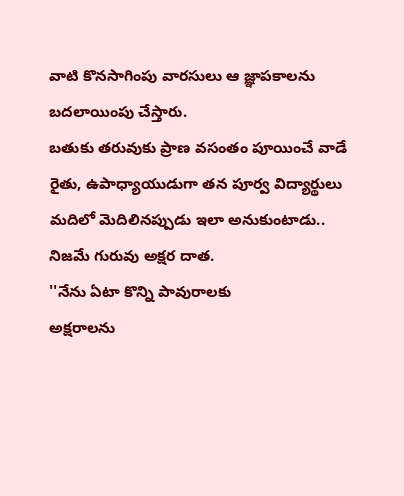వాటి కొనసాగింపు వారసులు ఆ జ్ఞాపకాలను బదలాయింపు చేస్తారు.
బతుకు తరువుకు ప్రాణ వసంతం పూయించే వాడే రైతు, ఉపాధ్యాయుడుగా తన పూర్వ విద్యార్థులు మదిలో మెదిలినప్పుడు ఇలా అనుకుంటాడు.. నిజమే గురువు అక్షర దాత.
''నేను ఏటా కొన్ని పావురాలకు
అక్షరాలను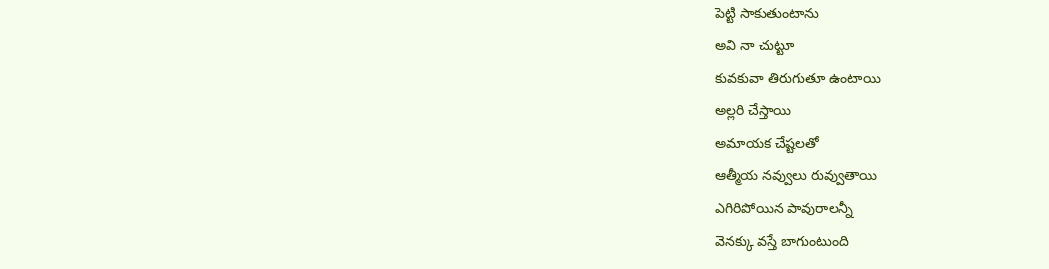పెట్టి సాకుతుంటాను
అవి నా చుట్టూ
కువకువా తిరుగుతూ ఉంటాయి
అల్లరి చేస్తాయి
అమాయక చేష్టలతో
ఆత్మీయ నవ్వులు రువ్వుతాయి
ఎగిరిపోయిన పావురాలన్నీ
వెనక్కు వస్తే బాగుంటుంది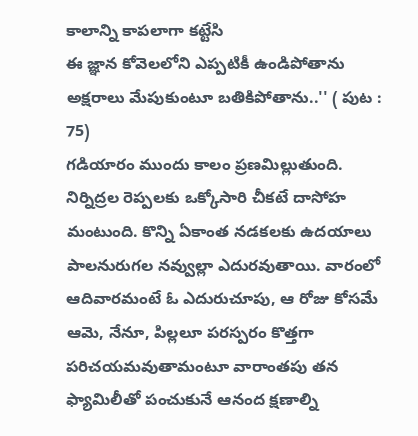కాలాన్ని కాపలాగా కట్టేసి
ఈ జ్ఞాన కోవెలలోని ఎప్పటికీ ఉండిపోతాను అక్షరాలు మేపుకుంటూ బతికిపోతాను..'' ( పుట : 75)
గడియారం ముందు కాలం ప్రణమిల్లుతుంది. నిర్నిద్రల రెప్పలకు ఒక్కోసారి చీకటే దాసోహ మంటుంది. కొన్ని ఏకాంత నడకలకు ఉదయాలు పాలనురుగల నవ్వుల్లా ఎదురవుతాయి. వారంలో ఆదివారమంటే ఓ ఎదురుచూపు, ఆ రోజు కోసమే ఆమె, నేనూ, పిల్లలూ పరస్పరం కొత్తగా పరిచయమవుతామంటూ వారాంతపు తన ఫ్యామిలీతో పంచుకునే ఆనంద క్షణాల్ని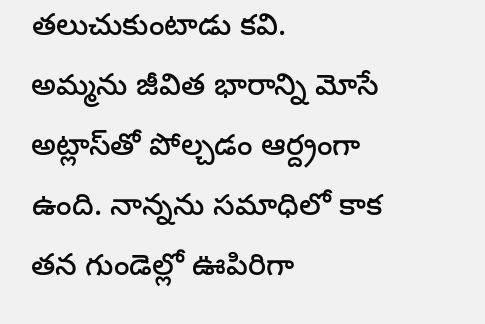తలుచుకుంటాడు కవి.
అమ్మను జీవిత భారాన్ని మోసే అట్లాస్‌తో పోల్చడం ఆర్ద్రంగా ఉంది. నాన్నను సమాధిలో కాక తన గుండెల్లో ఊపిరిగా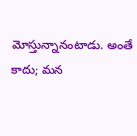మోస్తున్నానంటాడు. అంతే కాదు; మన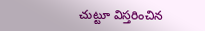చుట్టూ విస్తరించిన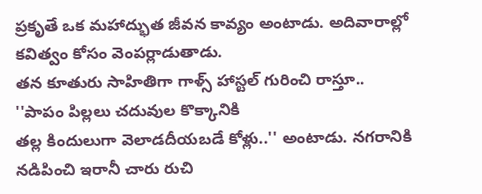ప్రకృతే ఒక మహాద్భుత జీవన కావ్యం అంటాడు. అదివారాల్లో కవిత్వం కోసం వెంపర్లాడుతాడు.
తన కూతురు సాహితిగా గాళ్స్‌ హాస్టల్‌ గురించి రాస్తూ..
''పాపం పిల్లలు చదువుల కొక్కానికి
తల్ల కిందులుగా వెలాడదీయబడే కోళ్లు..'' అంటాడు. నగరానికి నడిపించి ఇరానీ చారు రుచి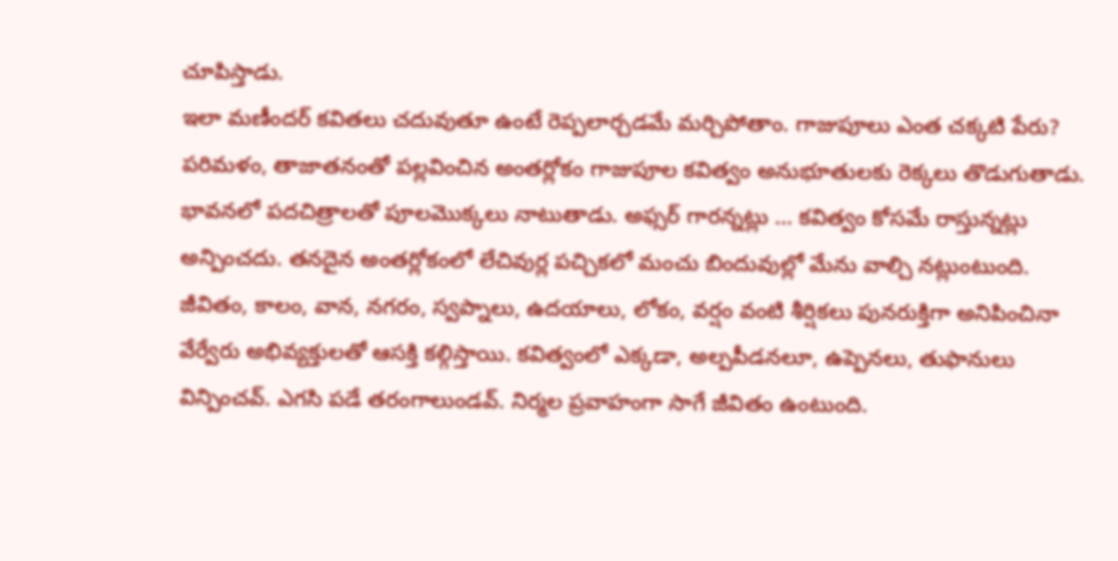చూపిస్తాడు.
ఇలా మణీందర్‌ కవితలు చదువుతూ ఉంటే రెప్పలార్చడమే మర్చిపోతాం. గాజుపూలు ఎంత చక్కటి పేరు? పరిమళం, తాజాతనంతో పల్లవించిన అంతర్లోకం గాజుపూల కవిత్వం అనుభూతులకు రెక్కలు తొడుగుతాడు. భావనలో పదచిత్రాలతో పూలమొక్కలు నాటుతాడు. అఫ్సర్‌ గారన్నట్లు ... కవిత్వం కోసమే రాస్తున్నట్లు అన్పించదు. తనదైన అంతర్లోకంలో లేచివుర్ల పచ్చికలో మంచు బిందువుల్లో మేను వాల్చి నట్లుంటుంది. జీవితం, కాలం, వాన, నగరం, స్వప్నాలు, ఉదయాలు, లోకం, వర్షం వంటి శీర్షికలు పునరుక్తిగా అనిపించినా వేర్వేరు అభివ్యక్తులతో ఆసక్తి కల్గిస్తాయి. కవిత్వంలో ఎక్కడా, అల్పపీడనలూ, ఉప్పెనలు, తుఫానులు విన్పించవ్‌. ఎగసి పడే తరంగాలుండవ్‌. నిర్మల ప్రవాహంగా సాగే జీవితం ఉంటుంది.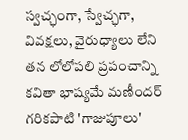స్వచ్ఛంగా, స్వేచ్ఛగా, వివక్షలు, వైరుధ్యాలు లేని తన లోలోపలి ప్రపంచాన్ని కవితా భాష్యమే మణీందర్‌ గరికపాటి 'గాజుపూలు'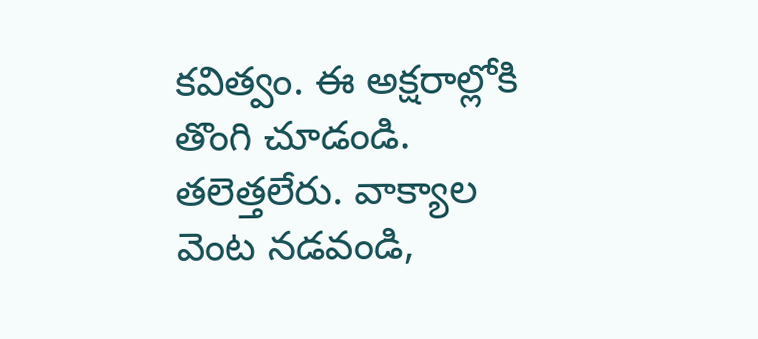కవిత్వం. ఈ అక్షరాల్లోకి తొంగి చూడండి. తలెత్తలేరు. వాక్యాల వెంట నడవండి,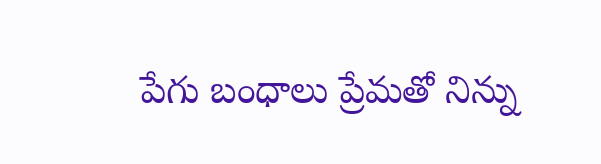పేగు బంధాలు ప్రేమతో నిన్ను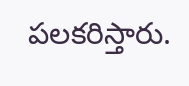పలకరిస్తారు.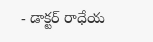- డాక్టర్‌ రాధేయ